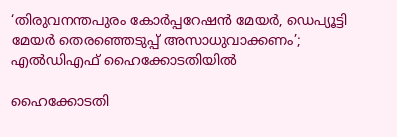‘തിരുവനന്തപുരം കോര്‍പ്പറേഷന്‍ മേയര്‍, ഡെപ്യൂട്ടി മേയര്‍ തെരഞ്ഞെടുപ്പ് അസാധുവാക്കണം’; എല്‍ഡിഎഫ് ഹൈക്കോടതിയില്‍

ഹൈക്കോടതി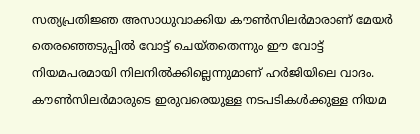സത്യപ്രതിജ്ഞ അസാധുവാക്കിയ കൗണ്‍സിലര്‍മാരാണ് മേയര്‍ തെരഞ്ഞെടുപ്പില്‍ വോട്ട് ചെയ്തതെന്നും ഈ വോട്ട് നിയമപരമായി നിലനില്‍ക്കില്ലെന്നുമാണ് ഹര്‍ജിയിലെ വാദം. കൗണ്‍സിലര്‍മാരുടെ ഇരുവരെയുള്ള നടപടികള്‍ക്കുള്ള നിയമ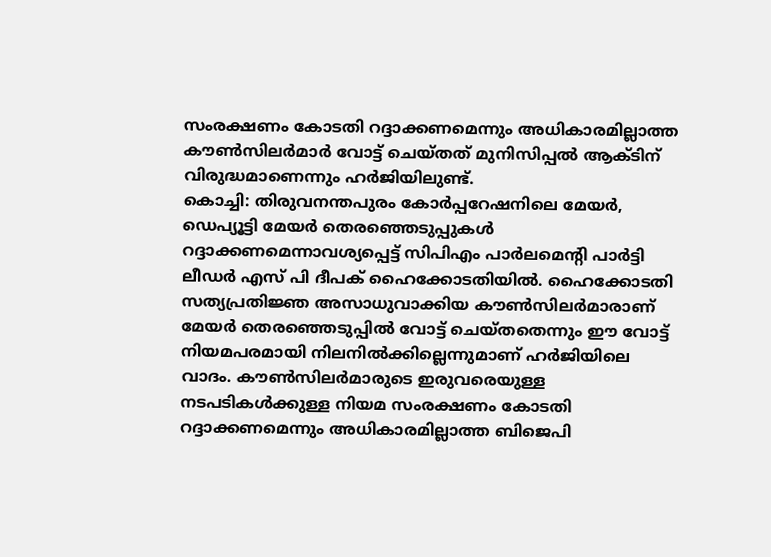സംരക്ഷണം കോടതി റദ്ദാക്കണമെന്നും അധികാരമില്ലാത്ത കൗണ്‍സിലര്‍മാര്‍ വോട്ട് ചെയ്തത് മുനിസിപ്പല്‍ ആക്ടിന് വിരുദ്ധമാണെന്നും ഹര്‍ജിയിലുണ്ട്.
കൊച്ചി: തിരുവനന്തപുരം കോര്‍പ്പറേഷനിലെ മേയര്‍, ഡെപ്യൂട്ടി മേയര്‍ തെരഞ്ഞെടുപ്പുകള്‍ റദ്ദാക്കണമെന്നാവശ്യപ്പെട്ട് സിപിഎം പാര്‍ലമെന്റി പാര്‍ട്ടി ലീഡര്‍ എസ് പി ദീപക് ഹൈക്കോടതിയില്‍. ഹൈക്കോടതി സത്യപ്രതിജ്ഞ അസാധുവാക്കിയ കൗണ്‍സിലര്‍മാരാണ് മേയര്‍ തെരഞ്ഞെടുപ്പില്‍ വോട്ട് ചെയ്തതെന്നും ഈ വോട്ട് നിയമപരമായി നിലനില്‍ക്കില്ലെന്നുമാണ് ഹര്‍ജിയിലെ വാദം. കൗണ്‍സിലര്‍മാരുടെ ഇരുവരെയുള്ള നടപടികള്‍ക്കുള്ള നിയമ സംരക്ഷണം കോടതി റദ്ദാക്കണമെന്നും അധികാരമില്ലാത്ത ബിജെപി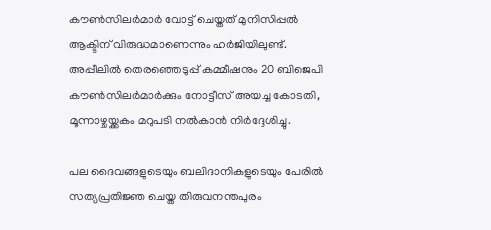കൗണ്‍സിലര്‍മാര്‍ വോട്ട് ചെയ്തത് മുനിസിപ്പല്‍ ആക്ടിന് വിരുദ്ധമാണെന്നും ഹര്‍ജിയിലുണ്ട്. അപ്പീലില്‍ തെരഞ്ഞെടുപ്പ് കമ്മീഷനും 20 ബിജെപി കൗണ്‍സിലര്‍മാര്‍ക്കും നോട്ടീസ് അയച്ച കോടതി, മൂന്നാഴ്ചയ്ക്കകം മറുപടി നല്‍കാന്‍ നിര്‍ദ്ദേശിച്ചു.

പല ദൈവങ്ങളുടെയും ബലിദാനികളുടെയും പേരില്‍ സത്യപ്രതിജ്ഞ ചെയ്ത തിരുവനന്തപുരം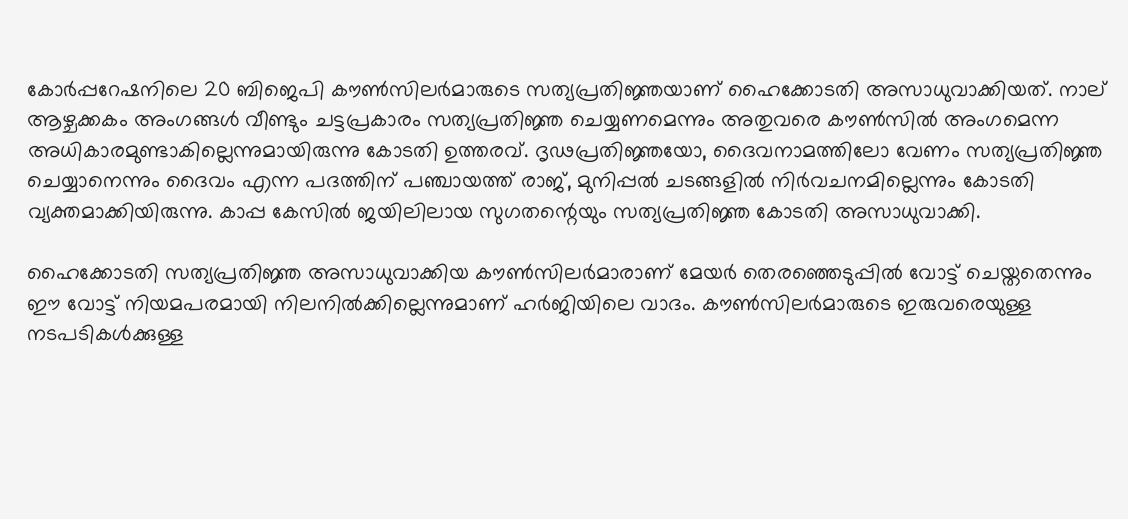കോര്‍പ്പറേഷനിലെ 20 ബിജെപി കൗണ്‍സിലര്‍മാരുടെ സത്യപ്രതിജ്ഞയാണ് ഹൈക്കോടതി അസാധുവാക്കിയത്. നാല് ആഴ്ചക്കകം അംഗങ്ങള്‍ വീണ്ടും ചട്ടപ്രകാരം സത്യപ്രതിജ്ഞ ചെയ്യണമെന്നും അതുവരെ കൗണ്‍സില്‍ അംഗമെന്ന അധികാരമുണ്ടാകില്ലെന്നുമായിരുന്നു കോടതി ഉത്തരവ്. ദൃഢപ്രതിജ്ഞയോ, ദൈവനാമത്തിലോ വേണം സത്യപ്രതിജ്ഞ ചെയ്യാനെന്നും ദൈവം എന്ന പദത്തിന് പഞ്ചായത്ത് രാജ്, മുനിപ്പല്‍ ചടങ്ങളില്‍ നിര്‍വചനമില്ലെന്നും കോടതി വ്യക്തമാക്കിയിരുന്നു. കാപ്പ കേസില്‍ ജയിലിലായ സുഗതന്റെയും സത്യപ്രതിജ്ഞ കോടതി അസാധുവാക്കി.

ഹൈക്കോടതി സത്യപ്രതിജ്ഞ അസാധുവാക്കിയ കൗണ്‍സിലര്‍മാരാണ് മേയര്‍ തെരഞ്ഞെടുപ്പില്‍ വോട്ട് ചെയ്തതെന്നും ഈ വോട്ട് നിയമപരമായി നിലനില്‍ക്കില്ലെന്നുമാണ് ഹര്‍ജിയിലെ വാദം. കൗണ്‍സിലര്‍മാരുടെ ഇരുവരെയുള്ള നടപടികള്‍ക്കുള്ള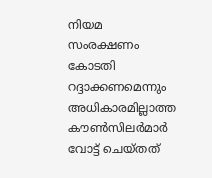നിയമ സംരക്ഷണം കോടതി റദ്ദാക്കണമെന്നും അധികാരമില്ലാത്ത കൗണ്‍സിലര്‍മാര്‍ വോട്ട് ചെയ്തത്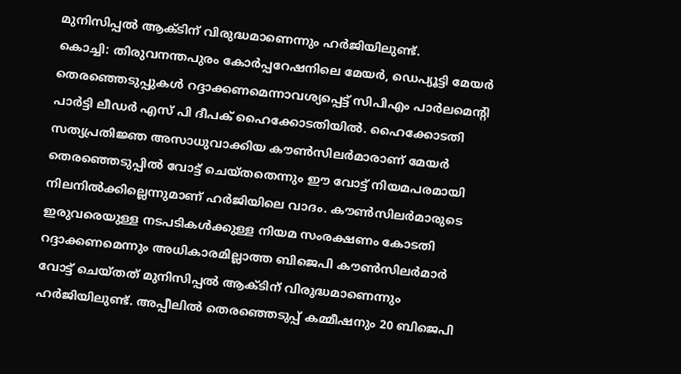മുനിസിപ്പല്‍ ആക്ടിന് വിരുദ്ധമാണെന്നും ഹര്‍ജിയിലുണ്ട്.
കൊച്ചി: തിരുവനന്തപുരം കോര്‍പ്പറേഷനിലെ മേയര്‍, ഡെപ്യൂട്ടി മേയര്‍ തെരഞ്ഞെടുപ്പുകള്‍ റദ്ദാക്കണമെന്നാവശ്യപ്പെട്ട് സിപിഎം പാര്‍ലമെന്റി പാര്‍ട്ടി ലീഡര്‍ എസ് പി ദീപക് ഹൈക്കോടതിയില്‍. ഹൈക്കോടതി സത്യപ്രതിജ്ഞ അസാധുവാക്കിയ കൗണ്‍സിലര്‍മാരാണ് മേയര്‍ തെരഞ്ഞെടുപ്പില്‍ വോട്ട് ചെയ്തതെന്നും ഈ വോട്ട് നിയമപരമായി നിലനില്‍ക്കില്ലെന്നുമാണ് ഹര്‍ജിയിലെ വാദം. കൗണ്‍സിലര്‍മാരുടെ ഇരുവരെയുള്ള നടപടികള്‍ക്കുള്ള നിയമ സംരക്ഷണം കോടതി റദ്ദാക്കണമെന്നും അധികാരമില്ലാത്ത ബിജെപി കൗണ്‍സിലര്‍മാര്‍ വോട്ട് ചെയ്തത് മുനിസിപ്പല്‍ ആക്ടിന് വിരുദ്ധമാണെന്നും ഹര്‍ജിയിലുണ്ട്. അപ്പീലില്‍ തെരഞ്ഞെടുപ്പ് കമ്മീഷനും 20 ബിജെപി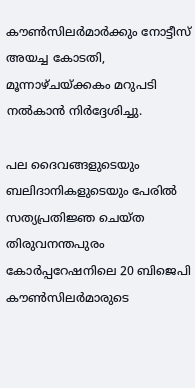കൗണ്‍സിലര്‍മാര്‍ക്കും നോട്ടീസ് അയച്ച കോടതി, മൂന്നാഴ്ചയ്ക്കകം മറുപടി നല്‍കാന്‍ നിര്‍ദ്ദേശിച്ചു.

പല ദൈവങ്ങളുടെയും ബലിദാനികളുടെയും പേരില്‍ സത്യപ്രതിജ്ഞ ചെയ്ത തിരുവനന്തപുരം കോര്‍പ്പറേഷനിലെ 20 ബിജെപി കൗണ്‍സിലര്‍മാരുടെ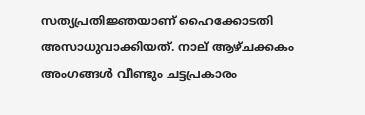സത്യപ്രതിജ്ഞയാണ് ഹൈക്കോടതി അസാധുവാക്കിയത്. നാല് ആഴ്ചക്കകം അംഗങ്ങള്‍ വീണ്ടും ചട്ടപ്രകാരം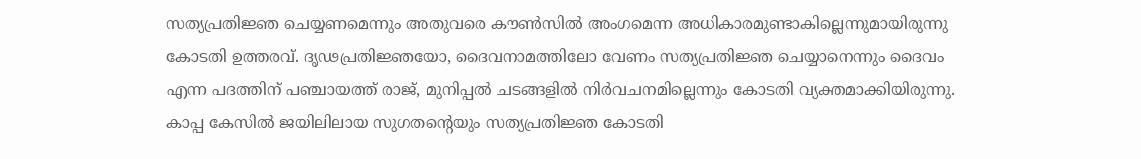സത്യപ്രതിജ്ഞ ചെയ്യണമെന്നും അതുവരെ കൗണ്‍സില്‍ അംഗമെന്ന അധികാരമുണ്ടാകില്ലെന്നുമായിരുന്നു കോടതി ഉത്തരവ്. ദൃഢപ്രതിജ്ഞയോ, ദൈവനാമത്തിലോ വേണം സത്യപ്രതിജ്ഞ ചെയ്യാനെന്നും ദൈവം എന്ന പദത്തിന് പഞ്ചായത്ത് രാജ്, മുനിപ്പല്‍ ചടങ്ങളില്‍ നിര്‍വചനമില്ലെന്നും കോടതി വ്യക്തമാക്കിയിരുന്നു. കാപ്പ കേസില്‍ ജയിലിലായ സുഗതന്റെയും സത്യപ്രതിജ്ഞ കോടതി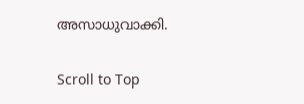അസാധുവാക്കി.

Scroll to Top